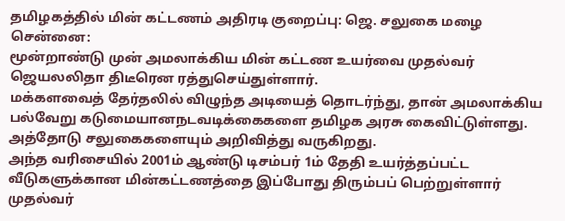தமிழகத்தில் மின் கட்டணம் அதிரடி குறைப்பு: ஜெ. சலுகை மழை
சென்னை:
மூன்றாண்டு முன் அமலாக்கிய மின் கட்டண உயர்வை முதல்வர் ஜெயலலிதா திடீரென ரத்துசெய்துள்ளார்.
மக்களவைத் தேர்தலில் விழுந்த அடியைத் தொடர்ந்து, தான் அமலாக்கிய பல்வேறு கடுமையானநடவடிக்கைகளை தமிழக அரசு கைவிட்டுள்ளது. அத்தோடு சலுகைகளையும் அறிவித்து வருகிறது.
அந்த வரிசையில் 2001ம் ஆண்டு டிசம்பர் 1ம் தேதி உயர்த்தப்பட்ட வீடுகளுக்கான மின்கட்டணத்தை இப்போது திரும்பப் பெற்றுள்ளார் முதல்வர்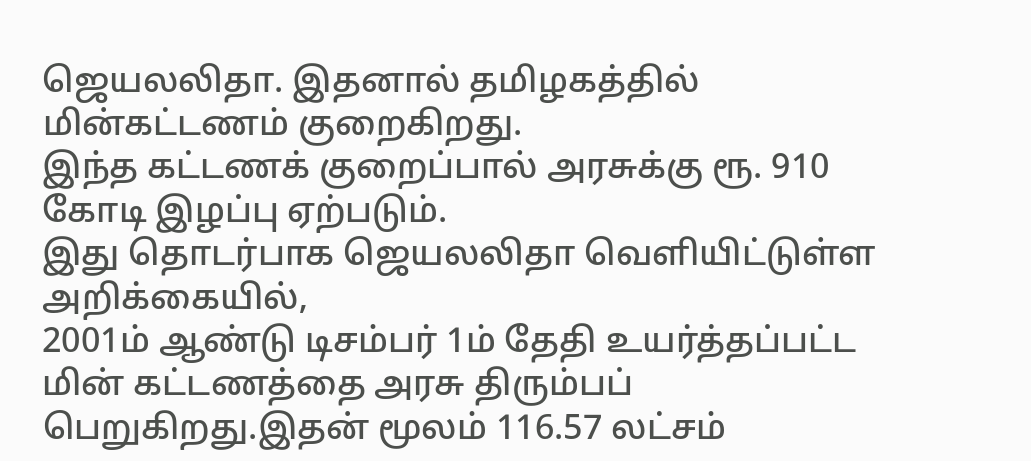ஜெயலலிதா. இதனால் தமிழகத்தில் மின்கட்டணம் குறைகிறது.
இந்த கட்டணக் குறைப்பால் அரசுக்கு ரூ. 910 கோடி இழப்பு ஏற்படும்.
இது தொடர்பாக ஜெயலலிதா வெளியிட்டுள்ள அறிக்கையில்,
2001ம் ஆண்டு டிசம்பர் 1ம் தேதி உயர்த்தப்பட்ட மின் கட்டணத்தை அரசு திரும்பப் பெறுகிறது.இதன் மூலம் 116.57 லட்சம்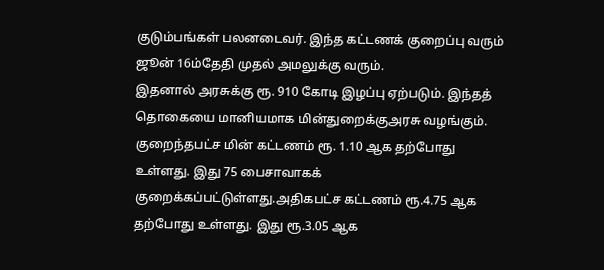குடும்பங்கள் பலனடைவர். இந்த கட்டணக் குறைப்பு வரும் ஜூன் 16ம்தேதி முதல் அமலுக்கு வரும்.
இதனால் அரசுக்கு ரூ. 910 கோடி இழப்பு ஏற்படும். இந்தத் தொகையை மானியமாக மின்துறைக்குஅரசு வழங்கும்.
குறைந்தபட்ச மின் கட்டணம் ரூ. 1.10 ஆக தற்போது உள்ளது. இது 75 பைசாவாகக் குறைக்கப்பட்டுள்ளது.அதிகபட்ச கட்டணம் ரூ.4.75 ஆக தற்போது உள்ளது. இது ரூ.3.05 ஆக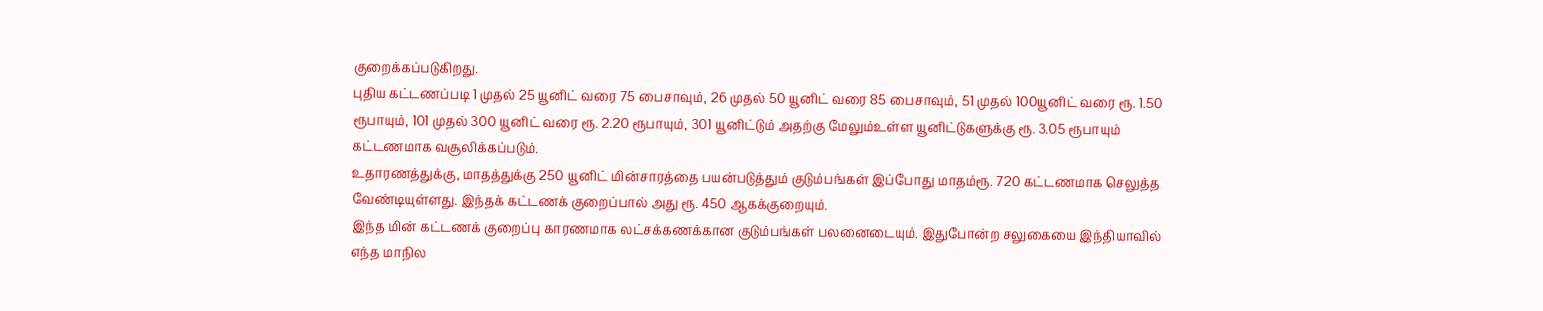குறைக்கப்படுகிறது.
புதிய கட்டணப்படி 1 முதல் 25 யூனிட் வரை 75 பைசாவும், 26 முதல் 50 யூனிட் வரை 85 பைசாவும், 51 முதல் 100யூனிட் வரை ரூ. 1.50 ரூபாயும், 101 முதல் 300 யூனிட் வரை ரூ. 2.20 ரூபாயும், 301 யூனிட்டும் அதற்கு மேலும்உள்ள யூனிட்டுகளுக்கு ரூ. 3.05 ரூபாயும் கட்டணமாக வசூலிக்கப்படும்.
உதாரணத்துக்கு, மாதத்துக்கு 250 யூனிட் மின்சாரத்தை பயன்படுத்தும் குடும்பங்கள் இப்போது மாதம்ரூ. 720 கட்டணமாக செலுத்த வேண்டியுள்ளது. இந்தக் கட்டணக் குறைப்பால் அது ரூ. 450 ஆகக்குறையும்.
இந்த மின் கட்டணக் குறைப்பு காரணமாக லட்சக்கணக்கான குடும்பங்கள் பலனைடையும். இதுபோன்ற சலுகையை இந்தியாவில் எந்த மாநில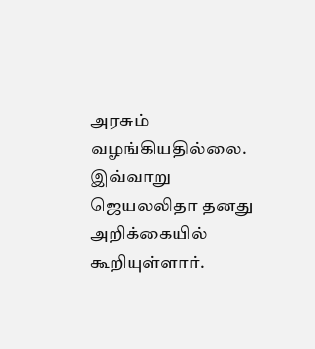அரசும் வழங்கியதில்லை.
இவ்வாறு ஜெயலலிதா தனது அறிக்கையில் கூறியுள்ளார்.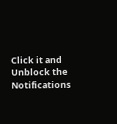Click it and Unblock the Notifications